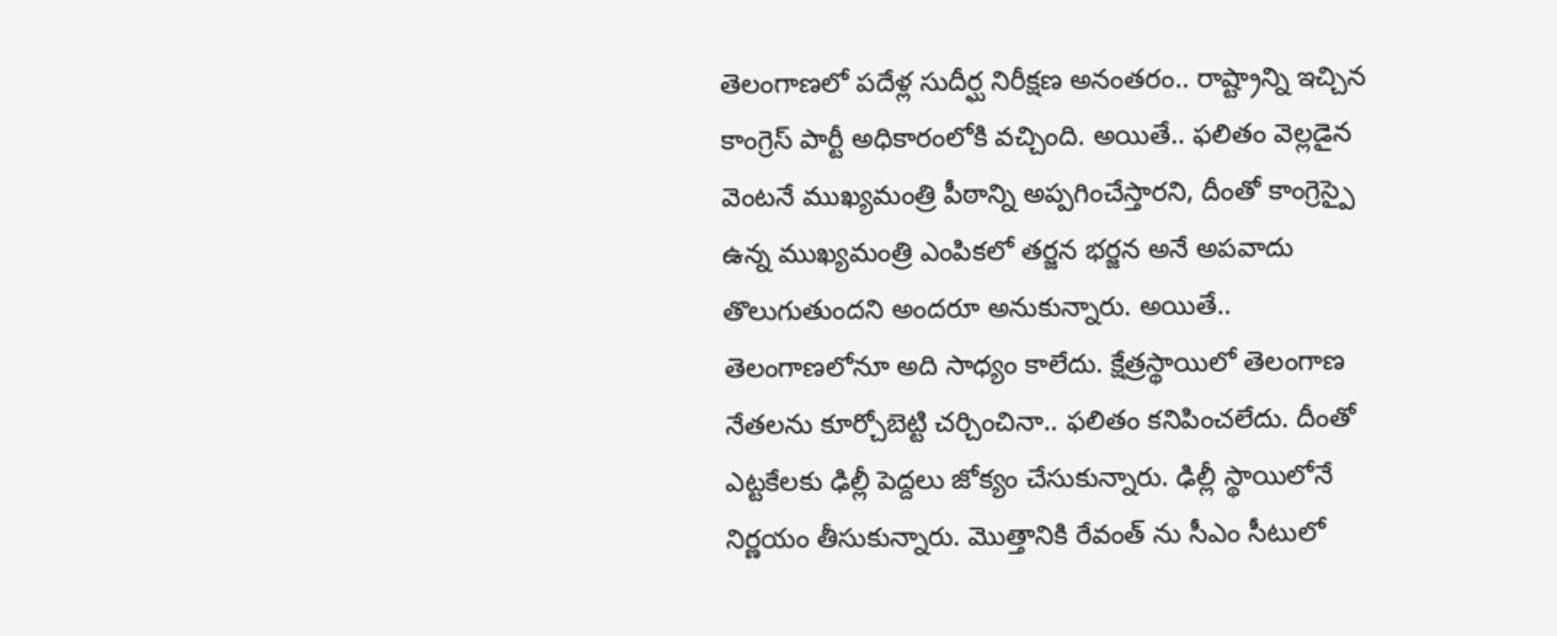తెలంగాణలో పదేళ్ల సుదీర్ఘ నిరీక్షణ అనంతరం.. రాష్ట్రాన్ని ఇచ్చిన కాంగ్రెస్ పార్టీ అధికారంలోకి వచ్చింది. అయితే.. ఫలితం వెల్లడైన వెంటనే ముఖ్యమంత్రి పీఠాన్ని అప్పగించేస్తారని, దీంతో కాంగ్రెస్పై ఉన్న ముఖ్యమంత్రి ఎంపికలో తర్జన భర్జన అనే అపవాదు తొలుగుతుందని అందరూ అనుకున్నారు. అయితే.. తెలంగాణలోనూ అది సాధ్యం కాలేదు. క్షేత్రస్థాయిలో తెలంగాణ నేతలను కూర్చోబెట్టి చర్చించినా.. ఫలితం కనిపించలేదు. దీంతో ఎట్టకేలకు ఢిల్లీ పెద్దలు జోక్యం చేసుకున్నారు. ఢిల్లీ స్థాయిలోనే నిర్ణయం తీసుకున్నారు. మొత్తానికి రేవంత్ ను సీఎం సీటులో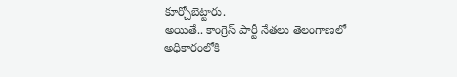కూర్చోబెట్టారు.
అయితే.. కాంగ్రెస్ పార్టీ నేతలు తెలంగాణలో అధికారంలోకి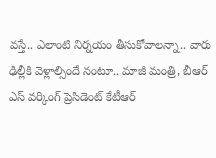వస్తే.. ఎలాంటి నిర్నయం తీసుకోవాలన్నా.. వారు ఢిల్లీకి వెళ్లాల్సిందే నంటూ.. మాజీ మంత్రి, బీఆర్ ఎస్ వర్కింగ్ ప్రెసిడెంట్ కేటీఆర్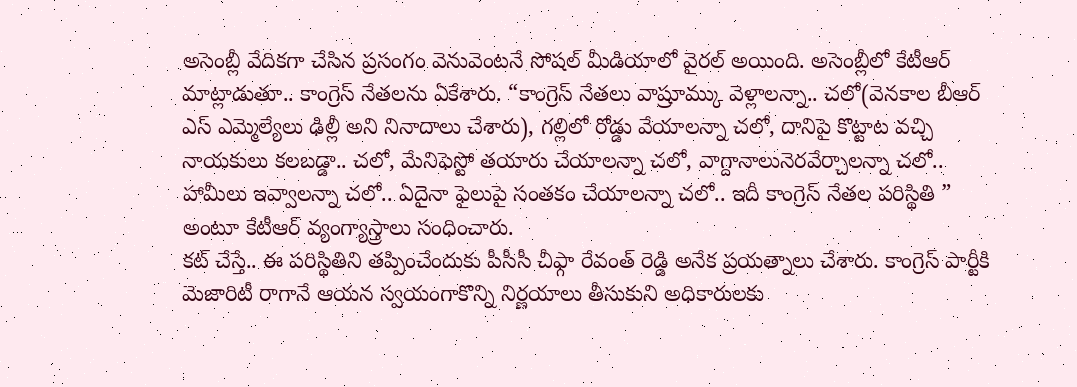అసెంబ్లీ వేదికగా చేసిన ప్రసంగం వెనువెంటనే సోషల్ మీడియాలో వైరల్ అయింది. అసెంబ్లీలో కేటీఆర్ మాట్లాడుతూ.. కాంగ్రెస్ నేతలను ఏకేశారు. “కాంగ్రెస్ నేతలు వాష్రూమ్కు వెళ్లాలన్నా.. చలో(వెనకాల బీఆర్ ఎస్ ఎమ్మెల్యేలు ఢిల్లీ అని నినాదాలు చేశారు), గల్లిలో రోడ్డు వేయాలన్నా చలో, దానిపై కొట్టాట వచ్చి నాయకులు కలబడ్డా.. చలో, మేనిఫెస్టో తయారు చేయాలన్నా చలో, వాగ్దానాలునెరవేర్చాలన్నా చలో.. హామీలు ఇవ్వాలన్నా చలో.. ఏదైనా ఫైలుపై సంతకం చేయాలన్నా చలో.. ఇదీ కాంగ్రెస్ నేతల పరిస్థితి ” అంటూ కేటీఆర్ వ్యంగ్యాస్త్రాలు సంధించారు.
కట్ చేస్తే.. ఈ పరిస్థితిని తప్పించేందుకు పీసీసీ చీఫ్గా రేవంత్ రెడ్డి అనేక ప్రయత్నాలు చేశారు. కాంగ్రెస్ పార్టీకి మెజారిటీ రాగానే ఆయన స్వయంగాకొన్ని నిర్ణయాలు తీసుకుని అధికారులకు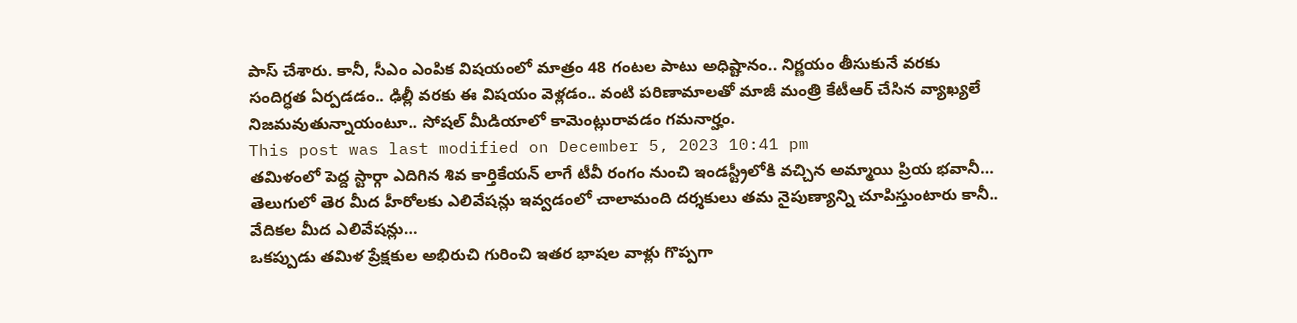పాస్ చేశారు. కానీ, సీఎం ఎంపిక విషయంలో మాత్రం 48 గంటల పాటు అధిష్టానం.. నిర్ణయం తీసుకునే వరకు సందిగ్ధత ఏర్పడడం.. ఢిల్లీ వరకు ఈ విషయం వెళ్లడం.. వంటి పరిణామాలతో మాజీ మంత్రి కేటీఆర్ చేసిన వ్యాఖ్యలే నిజమవుతున్నాయంటూ.. సోషల్ మీడియాలో కామెంట్లురావడం గమనార్హం.
This post was last modified on December 5, 2023 10:41 pm
తమిళంలో పెద్ద స్టార్గా ఎదిగిన శివ కార్తికేయన్ లాగే టీవీ రంగం నుంచి ఇండస్ట్రీలోకి వచ్చిన అమ్మాయి ప్రియ భవానీ…
తెలుగులో తెర మీద హీరోలకు ఎలివేషన్లు ఇవ్వడంలో చాలామంది దర్శకులు తమ నైపుణ్యాన్ని చూపిస్తుంటారు కానీ.. వేదికల మీద ఎలివేషన్లు…
ఒకప్పుడు తమిళ ప్రేక్షకుల అభిరుచి గురించి ఇతర భాషల వాళ్లు గొప్పగా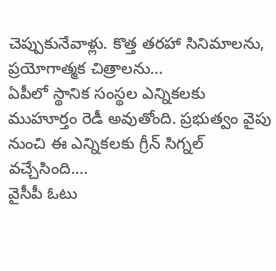చెప్పుకునేవాళ్లు. కొత్త తరహా సినిమాలను, ప్రయోగాత్మక చిత్రాలను…
ఏపీలో స్థానిక సంస్థల ఎన్నికలకు ముహూర్తం రెడీ అవుతోంది. ప్రభుత్వం వైపు నుంచి ఈ ఎన్నికలకు గ్రీన్ సిగ్నల్ వచ్చేసింది.…
వైసీపీ ఓటు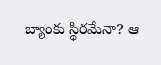బ్యాంకు స్థిరమేనా? ఆ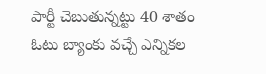పార్టీ చెబుతున్నట్టు 40 శాతం ఓటు బ్యాంకు వచ్చే ఎన్నికల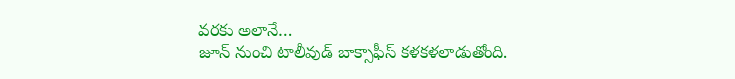వరకు అలానే…
జూన్ నుంచి టాలీవుడ్ బాక్సాఫీస్ కళకళలాడుతోంది.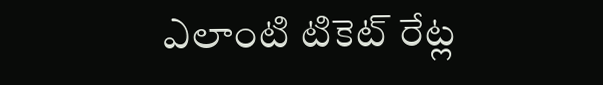ఎలాంటి టికెట్ రేట్ల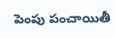పెంపు పంచాయితీ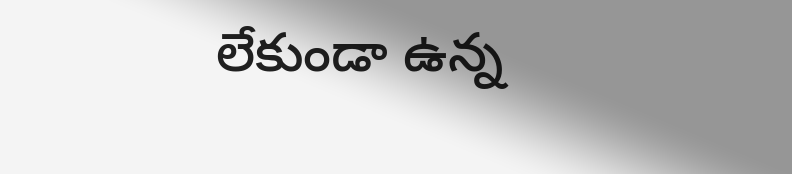లేకుండా ఉన్న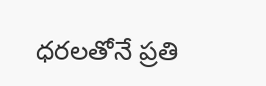ధరలతోనే ప్రతి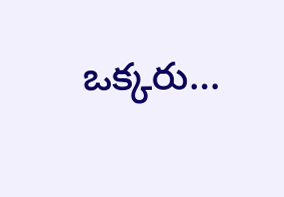ఒక్కరు…